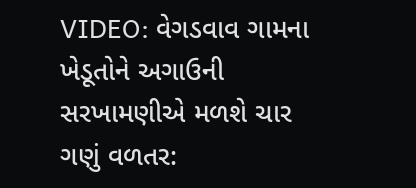VIDEO: વેગડવાવ ગામના ખેડૂતોને અગાઉની સરખામણીએ મળશે ચાર ગણું વળતર: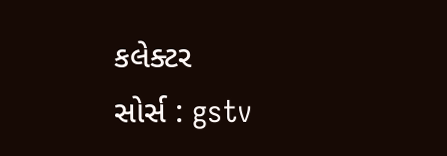કલેક્ટર
સોર્સ : gstv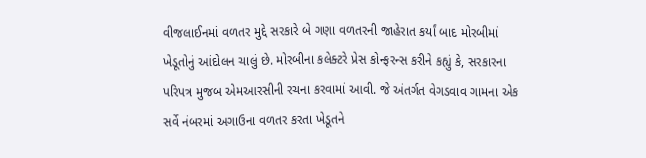વીજલાઈનમાં વળતર મુદ્દે સરકારે બે ગણા વળતરની જાહેરાત કર્યાં બાદ મોરબીમાં ખેડૂતોનું આંદોલન ચાલું છે. મોરબીના કલેક્ટરે પ્રેસ કોન્ફરન્સ કરીને કહ્યું કે, સરકારના પરિપત્ર મુજબ એમઆરસીની રચના કરવામાં આવી. જે અંતર્ગત વેગડવાવ ગામના એક સર્વે નંબરમાં અગાઉના વળતર કરતા ખેડૂતને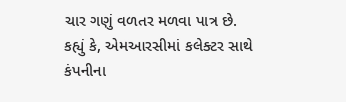ચાર ગણું વળતર મળવા પાત્ર છે. કહ્યું કે, એમઆરસીમાં કલેક્ટર સાથે કંપનીના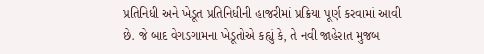પ્રતિનિધી અને ખેડૂત પ્રતિનિધીની હાજરીમાં પ્રક્રિયા પૂર્ણ કરવામાં આવી છે. જે બાદ વેગડગામના ખેડૂતોએ કહ્યું કે, તે નવી જાહેરાત મુજબ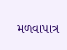મળવાપાત્ર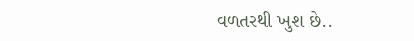વળતરથી ખુશ છે..